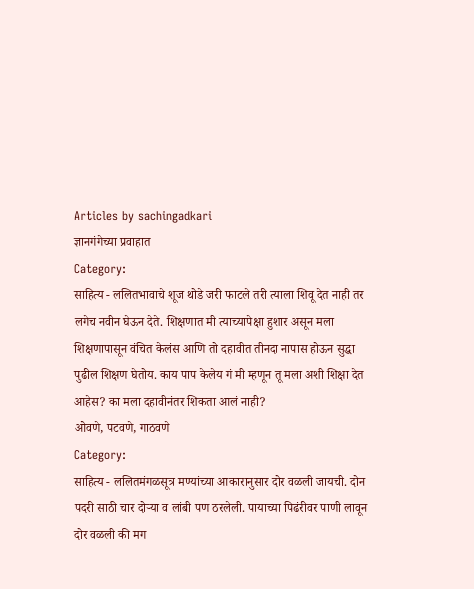Articles by sachingadkari
ज्ञानगंगेच्या प्रवाहात
Category:
साहित्य - ललितभावाचे शूज थोडे जरी फाटले तरी त्याला शिवू देत नाही तर लगेच नवीन घेऊन देते. शिक्षणात मी त्याच्यापेक्षा हुशार असून मला शिक्षणापासून वंचित केलंस आणि तो दहावीत तीनदा नापास होऊन सुद्धा पुढील शिक्षण घेतोय. काय पाप केलेय गं मी म्हणून तू मला अशी शिक्षा देत आहेस? का मला दहावीनंतर शिकता आलं नाही?
ओवणे, पटवणे, गाठवणे
Category:
साहित्य - ललितमंगळसूत्र मण्यांच्या आकारानुसार दोर वळली जायची. दोन पदरी साठी चार दोऱ्या व लांबी पण ठरलेली. पायाच्या पिढंरीवर पाणी लावून दोर वळली की मग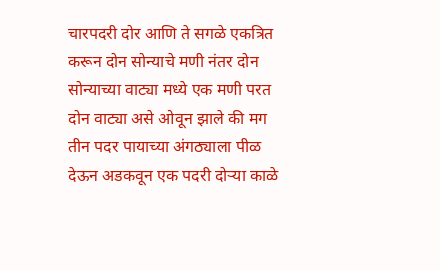चारपदरी दोर आणि ते सगळे एकत्रित करून दोन सोन्याचे मणी नंतर दोन सोन्याच्या वाट्या मध्ये एक मणी परत दोन वाट्या असे ओवून झाले की मग तीन पदर पायाच्या अंगठ्याला पीळ देऊन अडकवून एक पदरी दोऱ्या काळे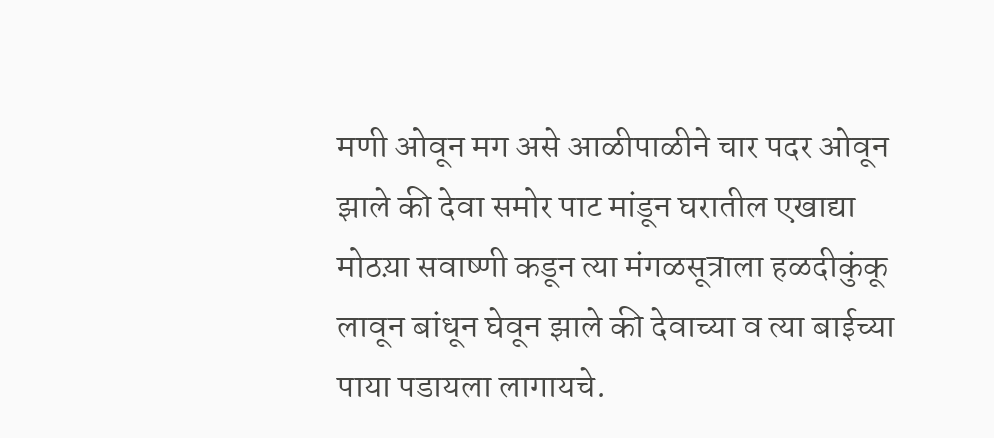मणी ओवून मग असे आळीपाळीने चार पदर ओवून झाले की देवा समोर पाट मांडून घरातील एखाद्या मोठय़ा सवाष्णी कडून त्या मंगळसूत्राला हळदीकुंकू लावून बांधून घेवून झाले की देवाच्या व त्या बाईच्या पाया पडायला लागायचे.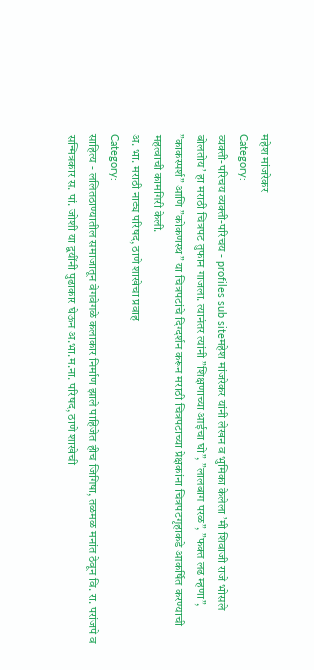महेश मांजरेकर
Category:
व्यक्ती-परिचय व्यक्ती-परिचय - profiles sub siteमहेश मांजरेकर यांनी लेखन व भुमिका केलेला ’मी शिवाजी राजे भोसले बोलतोय’ हा मराठी चित्रपट तुफान गाजला. त्यानंतर त्यांनी ”शिक्षणाच्या आईचा घो”, ”लालबाग परळ”, ”फक्त लढ म्हणा”, ”काकस्पर्श” आणि ”कोकणस्थ” या चित्रपटांचे दिग्दर्शन करून मराठी चित्रपटाच्या प्रेक्षकांना चित्रपटगृहाकडे आकर्षित करण्याची महत्वाची कामगिरी केली.
अ. भा. मराठी नाट्य परिषद, ठाणे शाखेचा प्रवाह
Category:
साहित्य - ललितठाण्यातील समाजातून वेगवेगळे कलाकार निर्माण झाले पाहिजेत हीच जिगिषा, तळमळ मनांत ठेवून वि. रा. परांजपे व सन्मित्रकार स. पां. जोशी या द्वयींनी पुढाकार घेऊन अ.भा.म.ना. परिषद, ठाणे शाखेची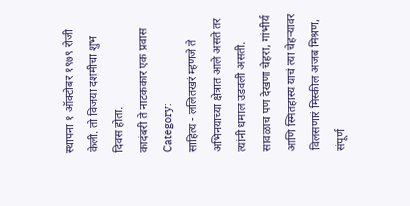स्थापना १ ऑक्टोबर १९७९ रोजी केली. तो विजया दशमीचा शुभ दिवस होता.
कादंबरी ते नाटककार एक प्रवास
Category:
साहित्य - ललितखरं म्हणजे ते अभिनयाच्या क्षेत्रात आले असते तर त्यांनी धमाल उडवली असती. सावळाच पण देखणा चेहरा, गांभीर्य आणि स्मितहास्य याचं त्या चेहऱ्यावर विलसणारं मिस्कील अजब मिश्रण, संपूर्ण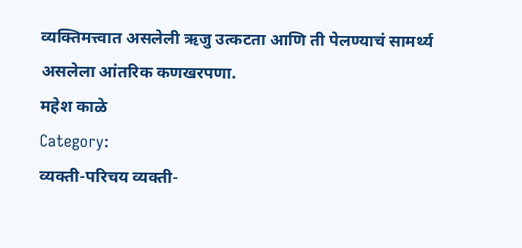व्यक्तिमत्त्वात असलेली ऋजु उत्कटता आणि ती पेलण्याचं सामर्थ्य असलेला आंतरिक कणखरपणा.
महेश काळे
Category:
व्यक्ती-परिचय व्यक्ती-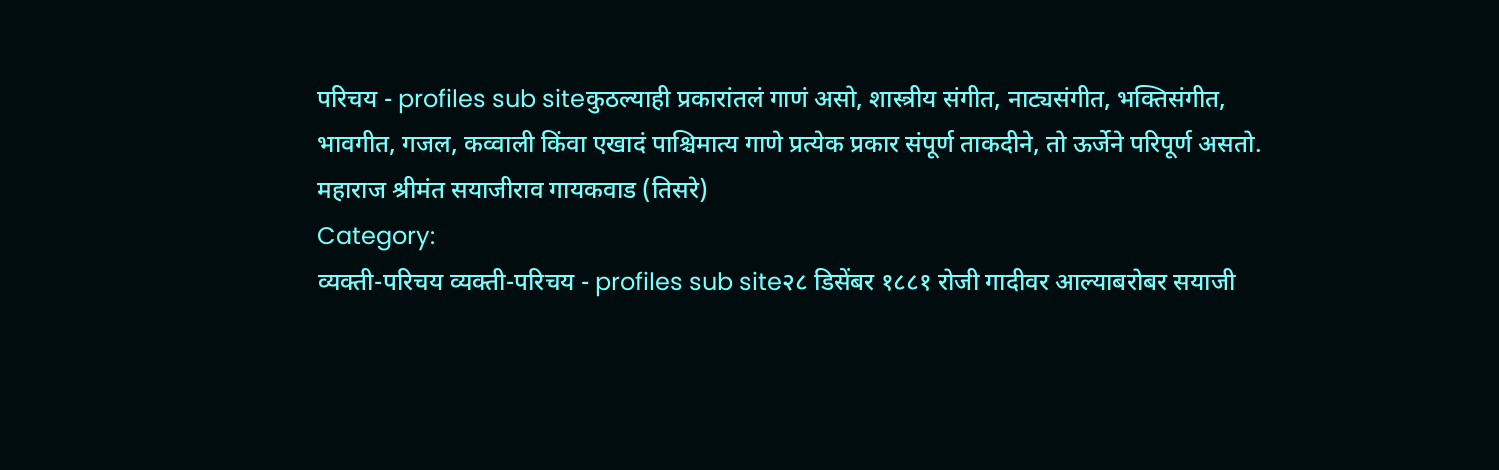परिचय - profiles sub siteकुठल्याही प्रकारांतलं गाणं असो, शास्त्रीय संगीत, नाट्यसंगीत, भक्तिसंगीत, भावगीत, गजल, कव्वाली किंवा एखादं पाश्चिमात्य गाणे प्रत्येक प्रकार संपूर्ण ताकदीने, तो ऊर्जेने परिपूर्ण असतो.
महाराज श्रीमंत सयाजीराव गायकवाड (तिसरे)
Category:
व्यक्ती-परिचय व्यक्ती-परिचय - profiles sub site२८ डिसेंबर १८८१ रोजी गादीवर आल्याबरोबर सयाजी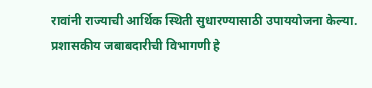रावांनी राज्याची आर्थिक स्थिती सुधारण्यासाठी उपाययोजना केल्या. प्रशासकीय जबाबदारीची विभागणी हे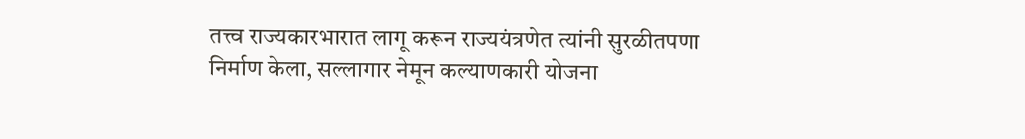तत्त्व राज्यकारभारात लागू करून राज्ययंत्रणेत त्यांनी सुरळीतपणा निर्माण केला, सल्लागार नेमून कल्याणकारी योजना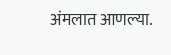अंमलात आणल्या.